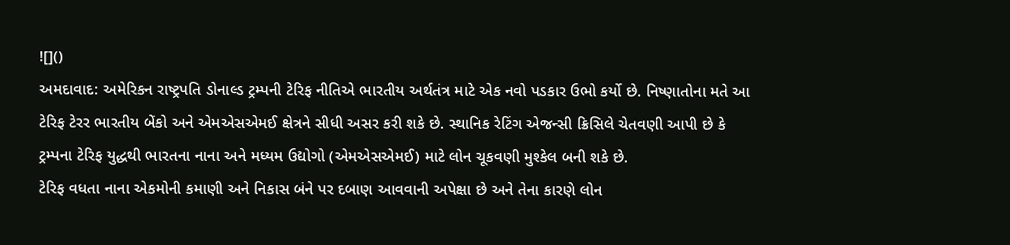![]()
અમદાવાદ: અમેરિકન રાષ્ટ્રપતિ ડોનાલ્ડ ટ્રમ્પની ટેરિફ નીતિએ ભારતીય અર્થતંત્ર માટે એક નવો પડકાર ઉભો કર્યો છે. નિષ્ણાતોના મતે આ ટેરિફ ટેરર ભારતીય બેંકો અને એમએસએમઈ ક્ષેત્રને સીધી અસર કરી શકે છે. સ્થાનિક રેટિંગ એજન્સી ક્રિસિલે ચેતવણી આપી છે કે ટ્રમ્પના ટેરિફ યુદ્ધથી ભારતના નાના અને મધ્યમ ઉદ્યોગો (એમએસએમઈ) માટે લોન ચૂકવણી મુશ્કેલ બની શકે છે.
ટેરિફ વધતા નાના એકમોની કમાણી અને નિકાસ બંને પર દબાણ આવવાની અપેક્ષા છે અને તેના કારણે લોન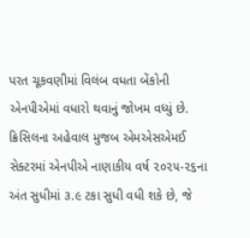પરત ચૂકવણીમાં વિલંબ વધતા બેંકોની એનપીએમાં વધારો થવાનું જોખમ વધ્યું છે.
ક્રિસિલના અહેવાલ મુજબ એમએસએમઈ સેક્ટરમાં એનપીએ નાણાકીય વર્ષ ૨૦૨૫-૨૬ના અંત સુધીમાં ૩.૯ ટકા સુધી વધી શકે છે, જે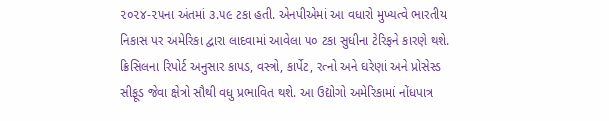૨૦૨૪-૨૫ના અંતમાં ૩.૫૯ ટકા હતી. એનપીએમાં આ વધારો મુખ્યત્વે ભારતીય નિકાસ પર અમેરિકા દ્વારા લાદવામાં આવેલા ૫૦ ટકા સુધીના ટેરિફને કારણે થશે.
ક્રિસિલના રિપોર્ટ અનુસાર કાપડ, વસ્ત્રો, કાર્પેટ, રત્નો અને ઘરેણાં અને પ્રોસેસ્ડ સીફૂડ જેવા ક્ષેત્રો સૌથી વધુ પ્રભાવિત થશે. આ ઉદ્યોગો અમેરિકામાં નોંધપાત્ર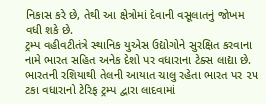નિકાસ કરે છે, તેથી આ ક્ષેત્રોમાં દેવાની વસૂલાતનું જોખમ વધી શકે છે.
ટ્રમ્પ વહીવટીતંત્રે સ્થાનિક યુએસ ઉદ્યોગોને સુરક્ષિત કરવાના નામે ભારત સહિત અનેક દેશો પર વધારાના ટેક્સ લાદ્યા છે.
ભારતની રશિયાથી તેલની આયાત ચાલુ રહેતા ભારત પર ૨૫ ટકા વધારાનો ટેરિફ ટ્રમ્પ દ્વારા લાદવામાં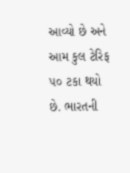આવ્યો છે અને આમ કુલ ટેરિફ ૫૦ ટકા થયો છે. ભારતની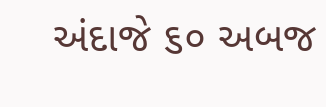અંદાજે ૬૦ અબજ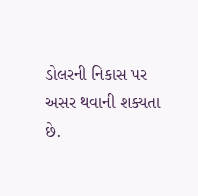ડોલરની નિકાસ પર અસર થવાની શક્યતા છે.